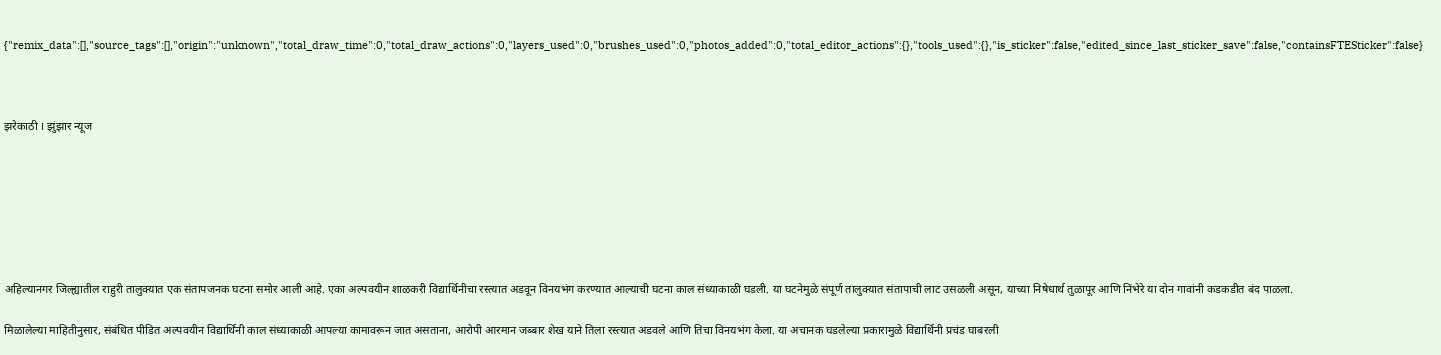{"remix_data":[],"source_tags":[],"origin":"unknown","total_draw_time":0,"total_draw_actions":0,"layers_used":0,"brushes_used":0,"photos_added":0,"total_editor_actions":{},"tools_used":{},"is_sticker":false,"edited_since_last_sticker_save":false,"containsFTESticker":false}



झरेकाठी । झुंझार न्यूज







अहिल्यानगर जिल्ह्यातील राहुरी तालुक्यात एक संतापजनक घटना समोर आली आहे. एका अल्पवयीन शाळकरी विद्यार्थिनीचा रस्त्यात अडवून विनयभंग करण्यात आल्याची घटना काल संध्याकाळी घडली. या घटनेमुळे संपूर्ण तालुक्यात संतापाची लाट उसळली असून, याच्या निषेधार्थ तुळापूर आणि निंभेरे या दोन गावांनी कडकडीत बंद पाळला.

मिळालेल्या माहितीनुसार, संबंधित पीडित अल्पवयीन विद्यार्थिनी काल संध्याकाळी आपल्या कामावरून जात असताना, आरोपी आरमान जब्बार शेख याने तिला रस्त्यात अडवले आणि तिचा विनयभंग केला. या अचानक घडलेल्या प्रकारामुळे विद्यार्थिनी प्रचंड घाबरली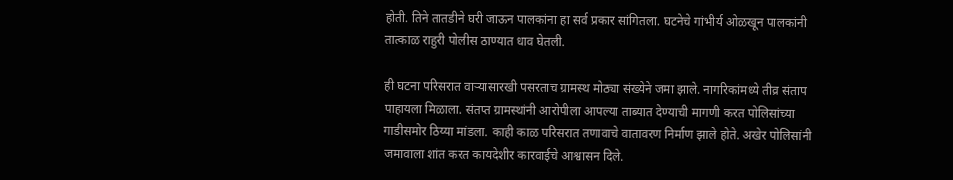होती. तिने तातडीने घरी जाऊन पालकांना हा सर्व प्रकार सांगितला. घटनेचे गांभीर्य ओळखून पालकांनी तात्काळ राहुरी पोलीस ठाण्यात धाव घेतली.

ही घटना परिसरात वाऱ्यासारखी पसरताच ग्रामस्थ मोठ्या संख्येने जमा झाले. नागरिकांमध्ये तीव्र संताप पाहायला मिळाला. संतप्त ग्रामस्थांनी आरोपीला आपल्या ताब्यात देण्याची मागणी करत पोलिसांच्या गाडीसमोर ठिय्या मांडला. काही काळ परिसरात तणावाचे वातावरण निर्माण झाले होते. अखेर पोलिसांनी जमावाला शांत करत कायदेशीर कारवाईचे आश्वासन दिले.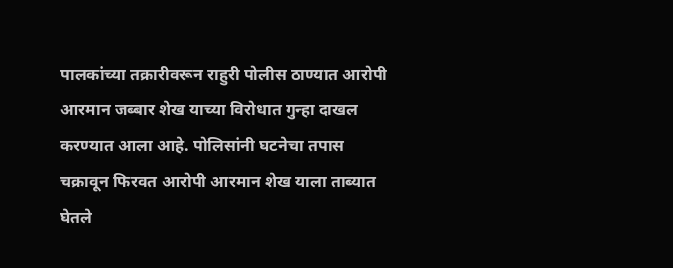पालकांच्या तक्रारीवरून राहुरी पोलीस ठाण्यात आरोपी आरमान जब्बार शेख याच्या विरोधात गुन्हा दाखल करण्यात आला आहे. पोलिसांनी घटनेचा तपास चक्रावून फिरवत आरोपी आरमान शेख याला ताब्यात घेतले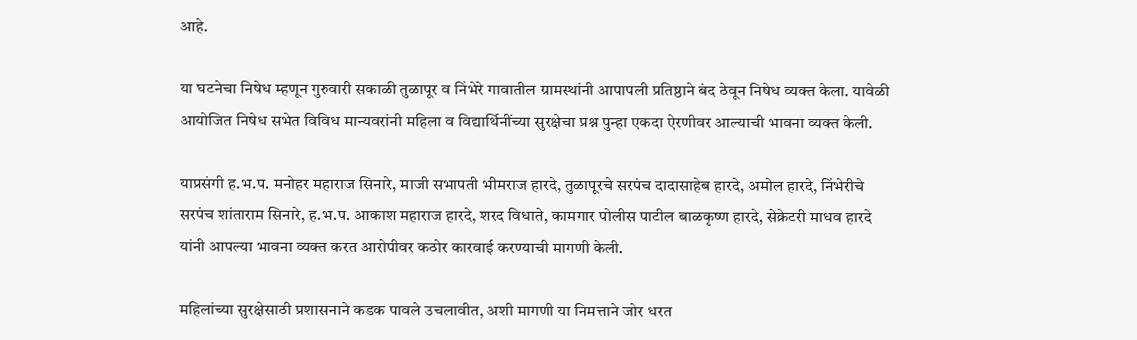आहे.

या घटनेचा निषेध म्हणून गुरुवारी सकाळी तुळापूर व निंभेरे गावातील ग्रामस्थांनी आपापली प्रतिष्ठाने बंद ठेवून निषेध व्यक्त केला. यावेळी आयोजित निषेध सभेत विविध मान्यवरांनी महिला व विद्यार्थिनींच्या सुरक्षेचा प्रश्न पुन्हा एकदा ऐरणीवर आल्याची भावना व्यक्त केली.

याप्रसंगी ह.भ.प. मनोहर महाराज सिनारे, माजी सभापती भीमराज हारदे, तुळापूरचे सरपंच दादासाहेब हारदे, अमोल हारदे, निंभेरीचे सरपंच शांताराम सिनारे, ह.भ.प. आकाश महाराज हारदे, शरद विधाते, कामगार पोलीस पाटील बाळकृष्ण हारदे, सेक्रेटरी माधव हारदे यांनी आपल्या भावना व्यक्त करत आरोपीवर कठोर कारवाई करण्याची मागणी केली.

महिलांच्या सुरक्षेसाठी प्रशासनाने कडक पावले उचलावीत, अशी मागणी या निमत्ताने जोर धरत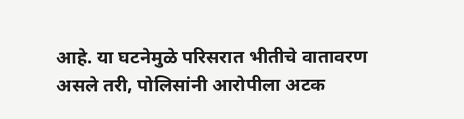आहे. या घटनेमुळे परिसरात भीतीचे वातावरण असले तरी, पोलिसांनी आरोपीला अटक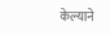केल्याने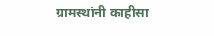ग्रामस्थांनी काहीसा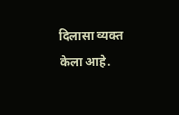दिलासा व्यक्त केला आहे.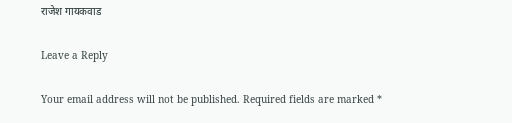राजेश गायकवाड

Leave a Reply

Your email address will not be published. Required fields are marked *